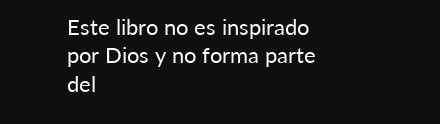Este libro no es inspirado por Dios y no forma parte del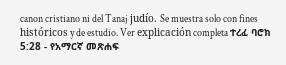canon cristiano ni del Tanaj judío. Se muestra solo con fines históricos y de estudio. Ver explicación completa ተረፈ ባሮክ 5:28 - የአማርኛ መጽሐፍ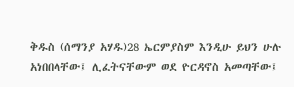ቅዱስ (ሰማንያ አሃዱ)28 ኤርምያስም እንዲሁ ይህን ሁሉ አነበበላቸው፤ ሊፈትናቸውም ወደ ዮርዳኖስ አመጣቸው፤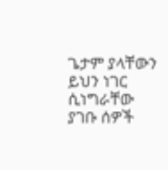ጌታም ያላቸውን ይህን ነገር ሲነግራቸው ያገቡ ሰዎች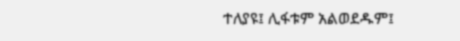ተለያዩ፤ ሊፋቱም አልወደዱም፤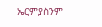ኤርምያስንም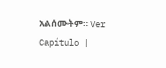አልሰሙትም። Ver Capítulo |